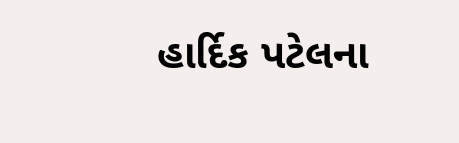હાર્દિક પટેલના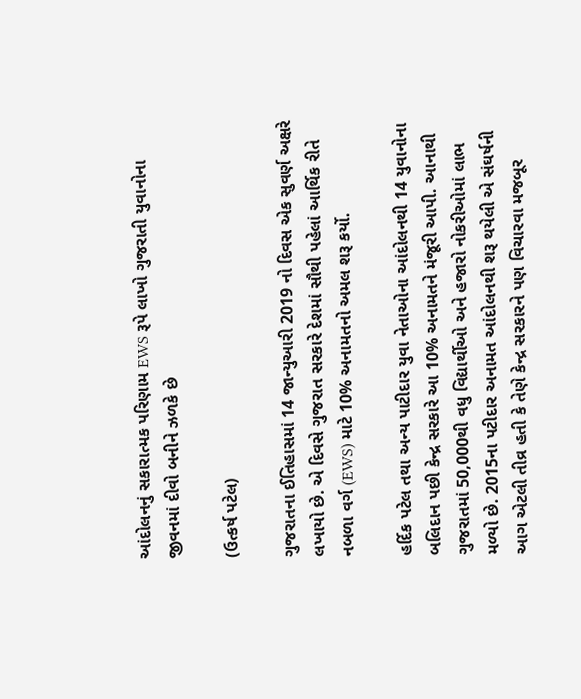આંદોલનનું સકારાત્મક પરિણામ EWS રૂપે લાખો ગુજરાતી યુવાનોના જીવનમાં દીવો બનીને ઝળકે છે

(ઉત્કર્ષ પટેલ)

ગુજરાતના ઈતિહાસમાં 14 જાન્યુઆરી 2019 નો દિવસ એક સુવર્ણ અક્ષરે લખાયો છે. એ દિવસે ગુજરાત સરકારે દેશમાં સૌથી પહેલાં આર્થિક રીતે નબળા વર્ગ (EWS) માટે 10% અનામતનો અમલ શરૂ કર્યો.

હર્દિક પટેલ તથા અન્ય પાટીદાર યુવા નેતાઓના આંદોલનથી 14 યુવાનોના બલિદાન પછી કેન્દ્ર સરકારે આ 10% અનામતને મંજૂરી આપી. આનાથી ગુજરાતમાં 50,000થી વધુ વિદ્યાર્થીઓ અને હજારો નોકરીઓમાં લાભ મળ્યો છે. 2015ના પટીદાર અનામત આંદોલનથી શરૂ થયેલી એ સંઘર્ષની આગ એટલી તીવ્ર હતી કે તેણે કેન્દ્ર સરકારને પણ વિચારવા મજબૂર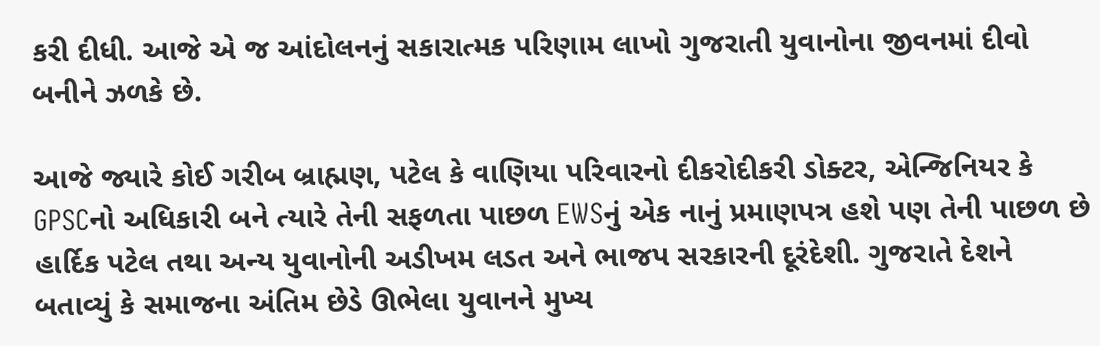કરી દીધી. આજે એ જ આંદોલનનું સકારાત્મક પરિણામ લાખો ગુજરાતી યુવાનોના જીવનમાં દીવો બનીને ઝળકે છે.

આજે જ્યારે કોઈ ગરીબ બ્રાહ્મણ, પટેલ કે વાણિયા પરિવારનો દીકરોદીકરી ડોક્ટર, એન્જિનિયર કે GPSCનો અધિકારી બને ત્યારે તેની સફળતા પાછળ EWSનું એક નાનું પ્રમાણપત્ર હશે પણ તેની પાછળ છે હાર્દિક પટેલ તથા અન્ય યુવાનોની અડીખમ લડત અને ભાજપ સરકારની દૂરંદેશી. ગુજરાતે દેશને બતાવ્યું કે સમાજના અંતિમ છેડે ઊભેલા યુવાનને મુખ્ય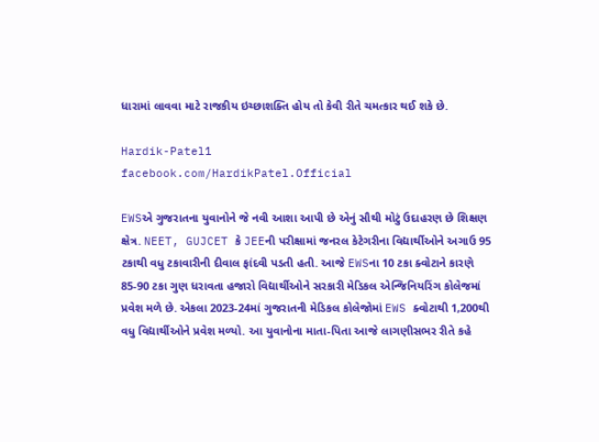ધારામાં લાવવા માટે રાજકીય ઇચ્છાશક્તિ હોય તો કેવી રીતે ચમત્કાર થઈ શકે છે.

Hardik-Patel1
facebook.com/HardikPatel.Official

EWSએ ગુજરાતના યુવાનોને જે નવી આશા આપી છે એનું સૌથી મોટું ઉદાહરણ છે શિક્ષણ ક્ષેત્ર. NEET, GUJCET કે JEEની પરીક્ષામાં જનરલ કેટેગરીના વિદ્યાર્થીઓને અગાઉ 95 ટકાથી વધુ ટકાવારીની દીવાલ ફાંદવી પડતી હતી. આજે EWSના 10 ટકા ક્વોટાને કારણે 85-90 ટકા ગુણ ધરાવતા હજારો વિદ્યાર્થીઓને સરકારી મેડિકલ એન્જિનિયરિંગ કોલેજમાં પ્રવેશ મળે છે. એકલા 2023-24માં ગુજરાતની મેડિકલ કોલેજોમાં EWS ક્વોટાથી 1,200થી વધુ વિદ્યાર્થીઓને પ્રવેશ મળ્યો. આ યુવાનોના માતા-પિતા આજે લાગણીસભર રીતે કહે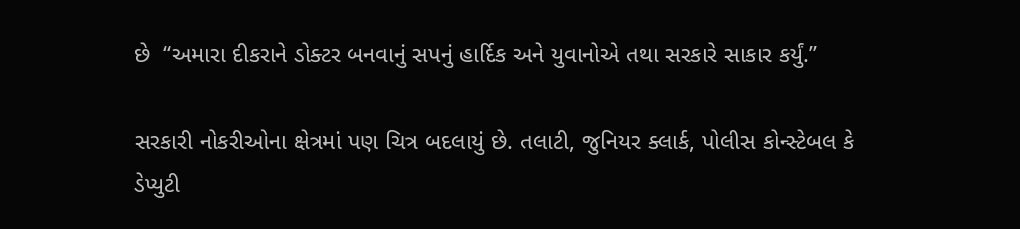છે  “અમારા દીકરાને ડોક્ટર બનવાનું સપનું હાર્દિક અને યુવાનોએ તથા સરકારે સાકાર કર્યું.”

સરકારી નોકરીઓના ક્ષેત્રમાં પણ ચિત્ર બદલાયું છે. તલાટી, જુનિયર ક્લાર્ક, પોલીસ કોન્સ્ટેબલ કે ડેપ્યુટી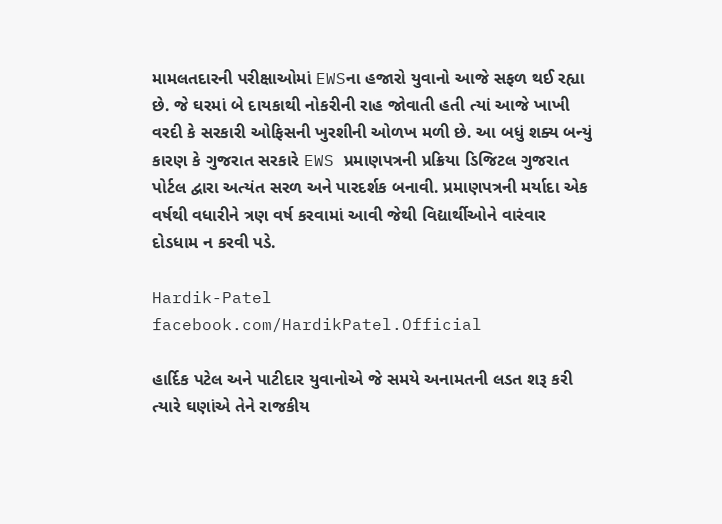મામલતદારની પરીક્ષાઓમાં EWSના હજારો યુવાનો આજે સફળ થઈ રહ્યા છે. જે ઘરમાં બે દાયકાથી નોકરીની રાહ જોવાતી હતી ત્યાં આજે ખાખી વરદી કે સરકારી ઓફિસની ખુરશીની ઓળખ મળી છે. આ બધું શક્ય બન્યું કારણ કે ગુજરાત સરકારે EWS પ્રમાણપત્રની પ્રક્રિયા ડિજિટલ ગુજરાત પોર્ટલ દ્વારા અત્યંત સરળ અને પારદર્શક બનાવી. પ્રમાણપત્રની મર્યાદા એક વર્ષથી વધારીને ત્રણ વર્ષ કરવામાં આવી જેથી વિદ્યાર્થીઓને વારંવાર દોડધામ ન કરવી પડે.

Hardik-Patel
facebook.com/HardikPatel.Official

હાર્દિક પટેલ અને પાટીદાર યુવાનોએ જે સમયે અનામતની લડત શરૂ કરી ત્યારે ઘણાંએ તેને રાજકીય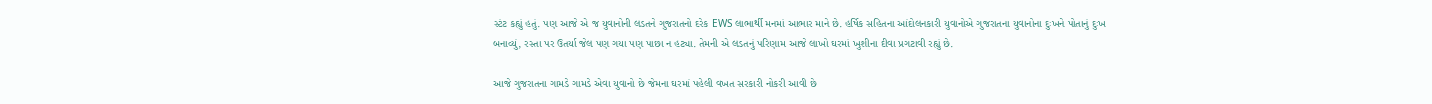સ્ટંટ કહ્યું હતું. પણ આજે એ જ યુવાનોની લડતને ગુજરાતનો દરેક EWS લાભાર્થી મનમાં આભાર માને છે. હર્ષિક સહિતના આંદોલનકારી યુવાનોએ ગુજરાતના યુવાનોના દુઃખને પોતાનું દુઃખ બનાવ્યું, રસ્તા પર ઉતર્યા જેલ પણ ગયા પણ પાછા ન હટ્યા. તેમની એ લડતનું પરિણામ આજે લાખો ઘરમાં ખુશીના દીવા પ્રગટાવી રહ્યું છે.

આજે ગુજરાતના ગામડે ગામડે એવા યુવાનો છે જેમના ઘરમાં પહેલી વખત સરકારી નોકરી આવી છે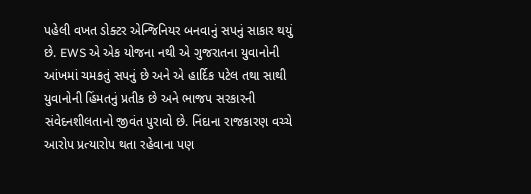પહેલી વખત ડોક્ટર એન્જિનિયર બનવાનું સપનું સાકાર થયું છે. EWS એ એક યોજના નથી એ ગુજરાતના યુવાનોની આંખમાં ચમકતું સપનું છે અને એ હાર્દિક પટેલ તથા સાથી યુવાનોની હિંમતનું પ્રતીક છે અને ભાજપ સરકારની સંવેદનશીલતાનો જીવંત પુરાવો છે. નિંદાના રાજકારણ વચ્ચે આરોપ પ્રત્યારોપ થતા રહેવાના પણ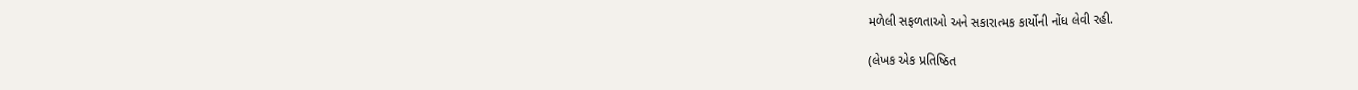મળેલી સફળતાઓ અને સકારાત્મક કાર્યોની નોંધ લેવી રહી.

(લેખક એક પ્રતિષ્ઠિત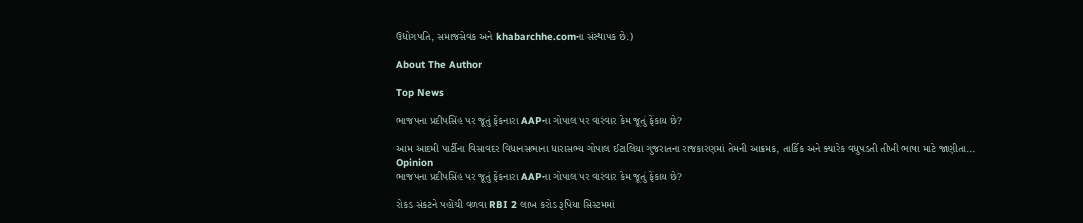ઉદ્યોગપતિ, સમાજસેવક અને khabarchhe.comના સંસ્થાપક છે.)

About The Author

Top News

ભાજપના પ્રદીપસિંહ પર જૂતું ફેંકનારા AAPના ગોપાલ પર વારંવાર કેમ જૂતું ફેંકાય છે?

આમ આદમી પાર્ટીના વિસાવદર વિધાનસભાના ધારાસભ્ય ગોપાલ ઈટાલિયા ગુજરાતના રાજકારણમાં તેમની આક્રમક, તાર્કિક અને ક્યારેક વધુપડતી તીખી ભાષા માટે જાણીતા...
Opinion
ભાજપના પ્રદીપસિંહ પર જૂતું ફેંકનારા AAPના ગોપાલ પર વારંવાર કેમ જૂતું ફેંકાય છે?

રોકડ સંકટને પહોંચી વળવા RBI 2 લાખ કરોડ રૂપિયા સિસ્ટમમાં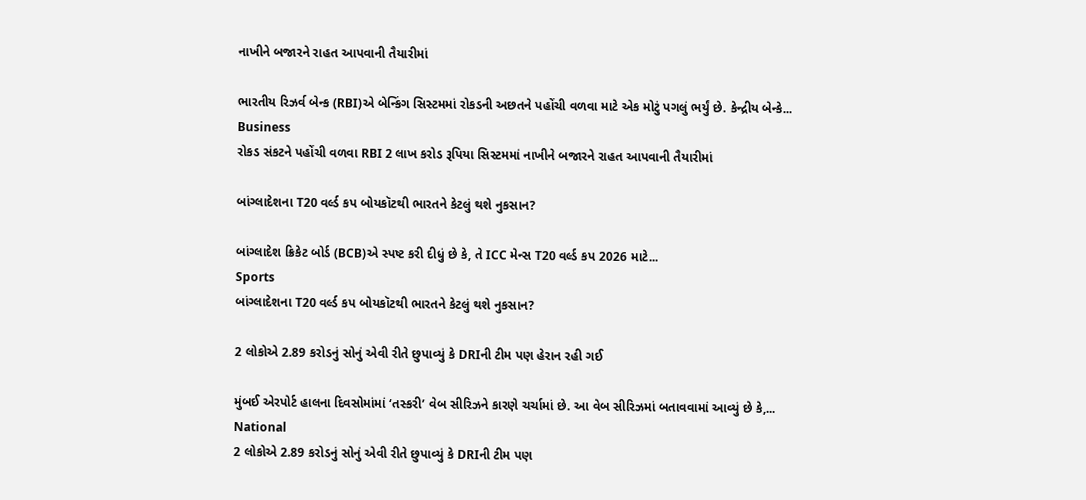નાખીને બજારને રાહત આપવાની તૈયારીમાં

ભારતીય રિઝર્વ બેન્ક (RBI)એ બેન્કિંગ સિસ્ટમમાં રોકડની અછતને પહોંચી વળવા માટે એક મોટું પગલું ભર્યું છે. કેન્દ્રીય બેન્કે...
Business
રોકડ સંકટને પહોંચી વળવા RBI 2 લાખ કરોડ રૂપિયા સિસ્ટમમાં નાખીને બજારને રાહત આપવાની તૈયારીમાં

બાંગ્લાદેશના T20 વર્લ્ડ કપ બોયકૉટથી ભારતને કેટલું થશે નુકસાન?

બાંગ્લાદેશ ક્રિકેટ બોર્ડ (BCB)એ સ્પષ્ટ કરી દીધું છે કે, તે ICC મેન્સ T20 વર્લ્ડ કપ 2026 માટે...
Sports
બાંગ્લાદેશના T20 વર્લ્ડ કપ બોયકૉટથી ભારતને કેટલું થશે નુકસાન?

2 લોકોએ 2.89 કરોડનું સોનું એવી રીતે છુપાવ્યું કે DRIની ટીમ પણ હેરાન રહી ગઈ

મુંબઈ એરપોર્ટ હાલના દિવસોમાંમાં ‘તસ્કરી’ વેબ સીરિઝને કારણે ચર્ચામાં છે. આ વેબ સીરિઝમાં બતાવવામાં આવ્યું છે કે,...
National
2 લોકોએ 2.89 કરોડનું સોનું એવી રીતે છુપાવ્યું કે DRIની ટીમ પણ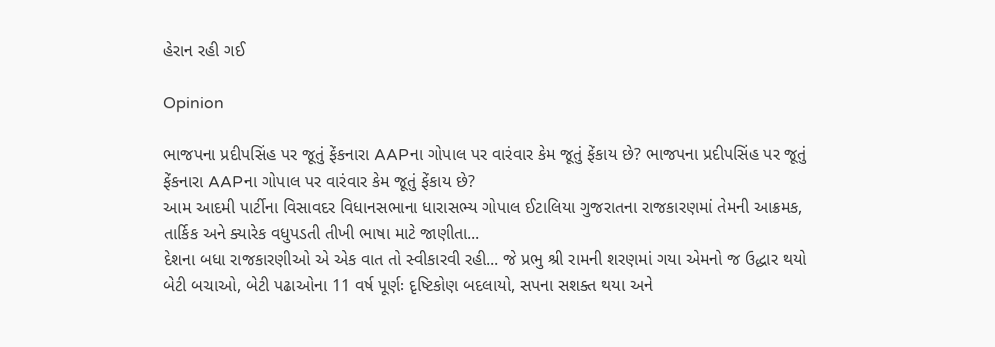હેરાન રહી ગઈ

Opinion

ભાજપના પ્રદીપસિંહ પર જૂતું ફેંકનારા AAPના ગોપાલ પર વારંવાર કેમ જૂતું ફેંકાય છે? ભાજપના પ્રદીપસિંહ પર જૂતું ફેંકનારા AAPના ગોપાલ પર વારંવાર કેમ જૂતું ફેંકાય છે?
આમ આદમી પાર્ટીના વિસાવદર વિધાનસભાના ધારાસભ્ય ગોપાલ ઈટાલિયા ગુજરાતના રાજકારણમાં તેમની આક્રમક, તાર્કિક અને ક્યારેક વધુપડતી તીખી ભાષા માટે જાણીતા...
દેશના બધા રાજકારણીઓ એ એક વાત તો સ્વીકારવી રહી... જે પ્રભુ શ્રી રામની શરણમાં ગયા એમનો જ ઉદ્ધાર થયો
બેટી બચાઓ, બેટી પઢાઓના 11 વર્ષ પૂર્ણઃ દૃષ્ટિકોણ બદલાયો, સપના સશક્ત થયા અને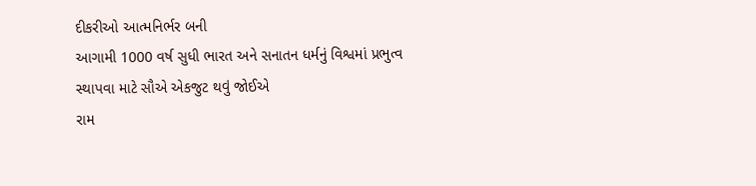દીકરીઓ આત્મનિર્ભર બની
આગામી 1000 વર્ષ સુધી ભારત અને સનાતન ધર્મનું વિશ્વમાં પ્રભુત્વ સ્થાપવા માટે સૌએ એકજુટ થવું જોઈએ
રામ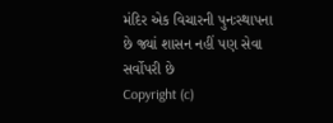મંદિર એક વિચારની પુનઃસ્થાપના છે જ્યાં શાસન નહીં પણ સેવા સર્વોપરી છે
Copyright (c)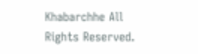Khabarchhe All Rights Reserved.